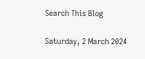Search This Blog

Saturday, 2 March 2024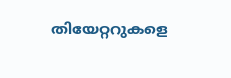തിയേറ്ററുകളെ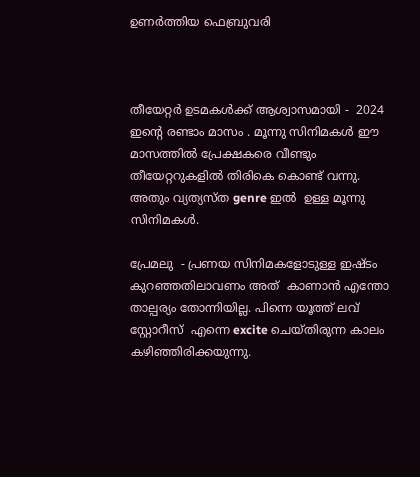ഉണർത്തിയ ഫെബ്രുവരി



തീയേറ്റർ ഉടമകൾക്ക് ആശ്വാസമായി -  2024 ഇന്റെ രണ്ടാം മാസം . മൂന്നു സിനിമകൾ ഈ മാസത്തിൽ പ്രേക്ഷകരെ വീണ്ടും തീയേറ്ററുകളിൽ തിരികെ കൊണ്ട് വന്നു. അതും വ്യത്യസ്ത genre ഇൽ  ഉള്ള മൂന്നു സിനിമകൾ.

പ്രേമലു  - പ്രണയ സിനിമകളോടുള്ള ഇഷ്ടം കുറഞ്ഞതിലാവണം അത്  കാണാൻ എന്തോ  താല്പര്യം തോന്നിയില്ല. പിന്നെ യൂത്ത് ലവ് സ്റ്റോറീസ്  എന്നെ excite ചെയ്തിരുന്ന കാലം കഴിഞ്ഞിരിക്കയുന്നു.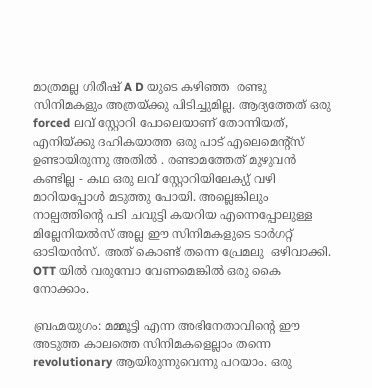മാത്രമല്ല ഗിരീഷ് A D യുടെ കഴിഞ്ഞ  രണ്ടു സിനിമകളും അത്രയ്ക്കു പിടിച്ചുമില്ല. ആദ്യത്തേത് ഒരു forced ലവ് സ്റ്റോറി പോലെയാണ് തോന്നിയത്, എനിയ്ക്കു ദഹികയാത്ത ഒരു പാട് എലെമെന്റ്സ് ഉണ്ടായിരുന്നു അതിൽ . രണ്ടാമത്തേത് മുഴുവൻ കണ്ടില്ല - കഥ ഒരു ലവ് സ്റ്റോറിയിലേക്യു് വഴി മാറിയപ്പോൾ മടുത്തു പോയി. അല്ലെങ്കിലും നാല്പത്തിന്റെ പടി ചവുട്ടി കയറിയ എന്നെപ്പോലുള്ള മില്ലേനിയൽസ് അല്ല ഈ സിനിമകളുടെ ടാർഗറ്റ് ഓടിയൻസ്. അത് കൊണ്ട് തന്നെ പ്രേമലു  ഒഴിവാക്കി. OTT യിൽ വരുമ്പോ വേണമെങ്കിൽ ഒരു കൈ നോക്കാം.

ബ്രഹ്മയുഗം: മമ്മൂട്ടി എന്ന അഭിനേതാവിന്റെ ഈ അടുത്ത കാലത്തെ സിനിമകളെല്ലാം തന്നെ revolutionary ആയിരുന്നുവെന്നു പറയാം. ഒരു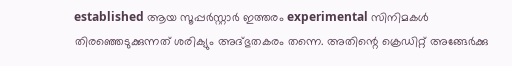established ആയ സൂപ്പർസ്റ്റാർ ഇത്തരം experimental സിനിമകൾ തിരഞ്ഞെടുക്കുന്നത് ശരിക്യും അദ്‌ഭുതകരം തന്നെ. അതിന്റെ ക്രെഡിറ്റ് അങ്ങേർക്കു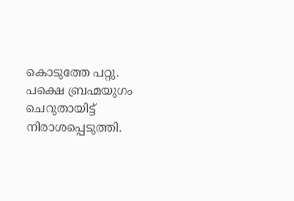കൊടുത്തേ പറ്റു. പക്ഷെ ബ്രഹ്മയുഗം ചെറുതായിട്ട് നിരാശപ്പെടുത്തി.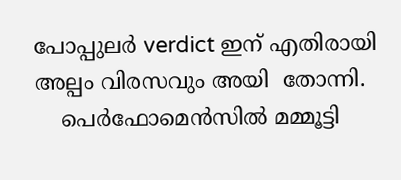പോപ്പുലർ verdict ഇന് എതിരായി അല്പം വിരസവും അയി  തോന്നി.
    പെർഫോമെൻസിൽ മമ്മൂട്ടി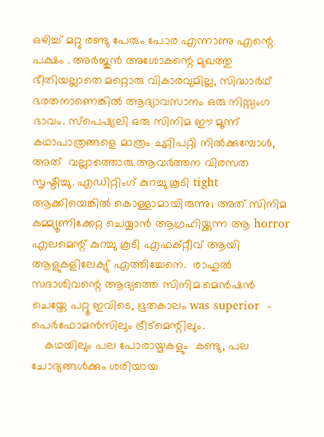ഒഴിച്ച് മറ്റു രണ്ടു പേരും പോര എന്നാണു എന്റെ പക്ഷം . അർജുൻ അശോകന്റെ മുഖത്തു ഭീതിയല്ലാതെ മറ്റൊരു വികാരവുമില്ല, സിദ്ധാർഥ് ഭരതനാണെങ്കിൽ ആദ്യാവസാനം ഒരു നിസ്സംഗ ഭാവം. സ്പെഷ്യലി ഒരു സിനിമ ഈ മൂന്ന് കഥാപാത്രങ്ങളെ മാത്രം ചുറ്റിപറ്റി നിൽക്കുമ്പോൾ, അത്  വല്ലാത്തൊരു ആവർത്തന വിരസത സൃഷ്ടിച്ചു. എഡിറ്റിംഗ് കുറച്ചു കൂടി tight ആക്കിയെങ്കിൽ കൊള്ളാമായിരുന്നു; അത് സിനിമ കമ്മ്യൂണിക്കേറ്റ ചെയ്യാൻ ആഗ്രഹിയ്ക്കുന്ന ആ horror എലമെന്റ് കുറച്ചു കൂടി എഫക്റ്റീവ് ആയി ആളുകളിലേക്യു് എത്തിച്ചേനെ.  രാഹുൽ സദാശിവന്റെ ആദ്യത്തെ സിനിമ മെൻഷൻ ചെയ്തേ പറ്റൂ ഇവിടെ, ഭൂതകാലം was superior  - പെർഫോമൻസിലും ട്രീട്മെന്റിലും.
    കഥയിലും പല പോരായ്മകളും  കണ്ടു, പല ചോദ്യങ്ങൾക്കും ശരിയായ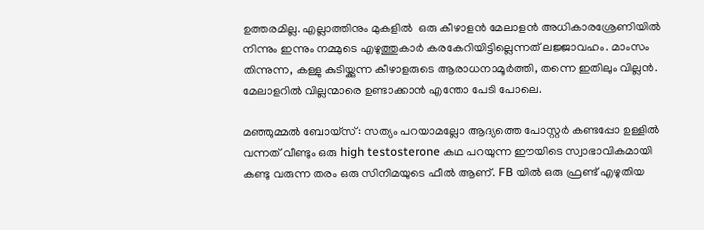ഉത്തരമില്ല. എല്ലാത്തിനും മുകളിൽ  ഒരു കീഴാളൻ മേലാളൻ അധികാരശ്രേണിയിൽ നിന്നും ഇന്നും നമ്മുടെ എഴുത്തുകാർ കരകേറിയിട്ടില്ലെന്നത് ലജ്ജാവഹം. മാംസം തിന്നുന്ന, കള്ളു കുടിയ്ക്കുന്ന കീഴാളരുടെ ആരാധനാമൂർത്തി, തന്നെ ഇതിലും വില്ലൻ. മേലാളറിൽ വില്ലന്മാരെ ഉണ്ടാക്കാൻ എന്തോ പേടി പോലെ.

മഞ്ഞുമ്മൽ ബോയ്‌സ് : സത്യം പറയാമല്ലോ ആദ്യത്തെ പോസ്റ്റർ കണ്ടപ്പോ ഉള്ളിൽ വന്നത് വീണ്ടും ഒരു high testosterone കഥ പറയുന്ന ഈയിടെ സ്വാഭാവികമായി കണ്ടു വരുന്ന തരം ഒരു സിനിമയുടെ ഫീൽ ആണ്. FB യിൽ ഒരു ഫ്രണ്ട് എഴുതിയ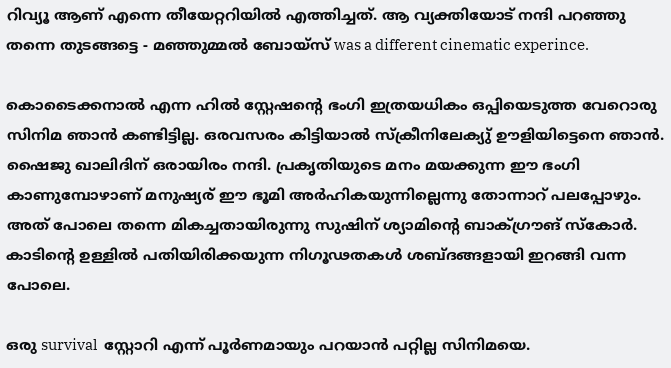റിവ്യൂ ആണ് എന്നെ തീയേറ്ററിയിൽ എത്തിച്ചത്. ആ വ്യക്തിയോട് നന്ദി പറഞ്ഞു തന്നെ തുടങ്ങട്ടെ - മഞ്ഞുമ്മൽ ബോയ്സ് was a different cinematic experince.

കൊടൈക്കനാൽ എന്ന ഹിൽ സ്റ്റേഷന്റെ ഭംഗി ഇത്രയധികം ഒപ്പിയെടുത്ത വേറൊരു സിനിമ ഞാൻ കണ്ടിട്ടില്ല. ഒരവസരം കിട്ടിയാൽ സ്‌ക്രീനിലേക്യു് ഊളിയിട്ടെനെ ഞാൻ.  ഷൈജു ഖാലിദിന് ഒരായിരം നന്ദി. പ്രകൃതിയുടെ മനം മയക്കുന്ന ഈ ഭംഗി കാണുമ്പോഴാണ് മനുഷ്യര് ഈ ഭൂമി അർഹികയുന്നില്ലെന്നു തോന്നാറ് പലപ്പോഴും. അത് പോലെ തന്നെ മികച്ചതായിരുന്നു സുഷിന് ശ്യാമിന്റെ ബാക്ഗ്രൗങ് സ്കോർ. കാടിന്റെ ഉള്ളിൽ പതിയിരിക്കയുന്ന നിഗൂഢതകൾ ശബ്ദങ്ങളായി ഇറങ്ങി വന്ന പോലെ.

ഒരു survival  സ്റ്റോറി എന്ന് പൂർണമായും പറയാൻ പറ്റില്ല സിനിമയെ.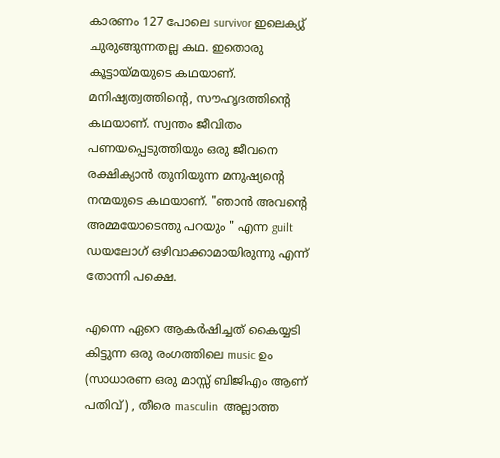കാരണം 127 പോലെ survivor ഇലെക്യു് ചുരുങ്ങുന്നതല്ല കഥ. ഇതൊരു കൂട്ടായ്മയുടെ കഥയാണ്. മനിഷ്യത്വത്തിന്റെ, സൗഹൃദത്തിന്റെ കഥയാണ്. സ്വന്തം ജീവിതം പണയപ്പെടുത്തിയും ഒരു ജീവനെ രക്ഷിക്യാൻ തുനിയുന്ന മനുഷ്യന്റെ നന്മയുടെ കഥയാണ്. "ഞാൻ അവന്റെ അമ്മയോടെന്തു പറയും " എന്ന guilt ഡയലോഗ് ഒഴിവാക്കാമായിരുന്നു എന്ന് തോന്നി പക്ഷെ.

എന്നെ ഏറെ ആകർഷിച്ചത് കൈയ്യടി കിട്ടുന്ന ഒരു രംഗത്തിലെ music ഉം (സാധാരണ ഒരു മാസ്സ് ബിജിഎം ആണ് പതിവ്) , തീരെ masculin  അല്ലാത്ത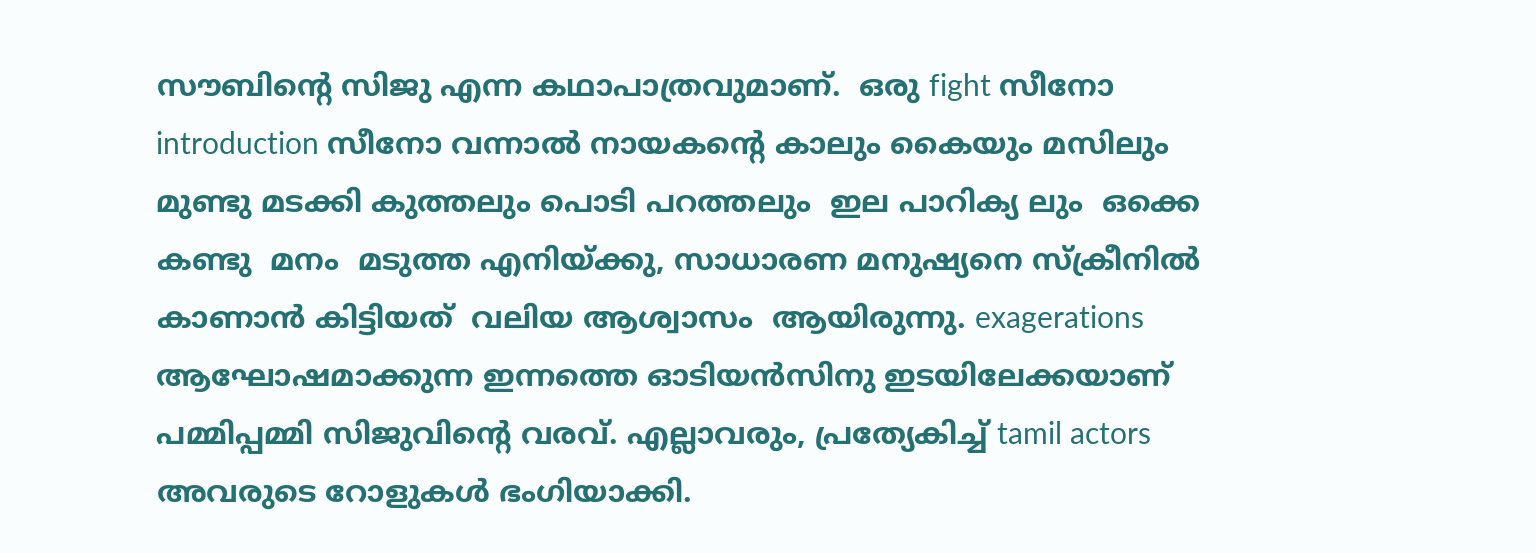സൗബിന്റെ സിജു എന്ന കഥാപാത്രവുമാണ്.  ഒരു fight സീനോ introduction സീനോ വന്നാൽ നായകന്റെ കാലും കൈയും മസിലും മുണ്ടു മടക്കി കുത്തലും പൊടി പറത്തലും  ഇല പാറിക്യ ലും  ഒക്കെ കണ്ടു  മനം  മടുത്ത എനിയ്ക്കു, സാധാരണ മനുഷ്യനെ സ്‌ക്രീനിൽ കാണാൻ കിട്ടിയത്  വലിയ ആശ്വാസം  ആയിരുന്നു. exagerations ആഘോഷമാക്കുന്ന ഇന്നത്തെ ഓടിയൻസിനു ഇടയിലേക്കയാണ് പമ്മിപ്പമ്മി സിജുവിന്റെ വരവ്. എല്ലാവരും, പ്രത്യേകിച്ച് tamil actors അവരുടെ റോളുകൾ ഭംഗിയാക്കി.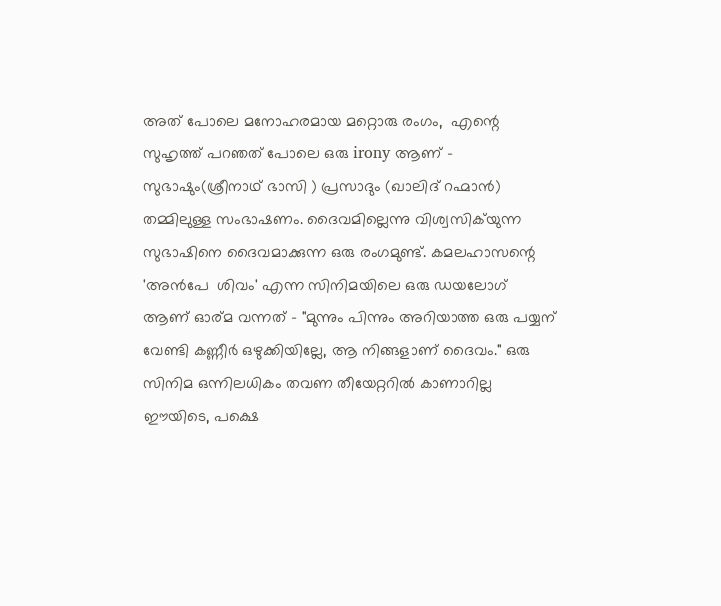അത് പോലെ മനോഹരമായ മറ്റൊരു രംഗം,  എന്റെ സുഹൃത്ത് പറഞത് പോലെ ഒരു irony ആണ് - സുഭാഷും(ശ്രീനാഥ് ഭാസി ) പ്രസാദും (ഖാലിദ് റഹ്മാൻ) തമ്മിലുള്ള സംഭാഷണം. ദൈവമില്ലെന്നു വിശ്വസിക്‌യുന്ന  സുഭാഷിനെ ദൈവമാക്കുന്ന ഒരു രംഗമുണ്ട്. കമലഹാസന്റെ 'അൻപേ  ശിവം' എന്ന സിനിമയിലെ ഒരു ഡയലോഗ് ആണ് ഓര്മ വന്നത് - "മുന്നും പിന്നും അറിയാത്ത ഒരു പയ്യന് വേണ്ടി കണ്ണീർ ഒഴുക്കിയില്ലേ, ആ നിങ്ങളാണ് ദൈവം." ഒരു സിനിമ ഒന്നിലധികം തവണ തീയേറ്ററിൽ കാണാറില്ല ഈയിടെ, പക്ഷെ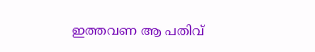ഇത്തവണ ആ പതിവ്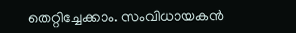തെറ്റിച്ചേക്കാം. സംവിധായകൻ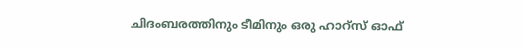ചിദംബരത്തിനും ടീമിനും ഒരു ഹാറ്സ് ഓഫ്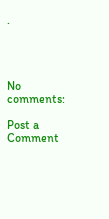.




No comments:

Post a Comment